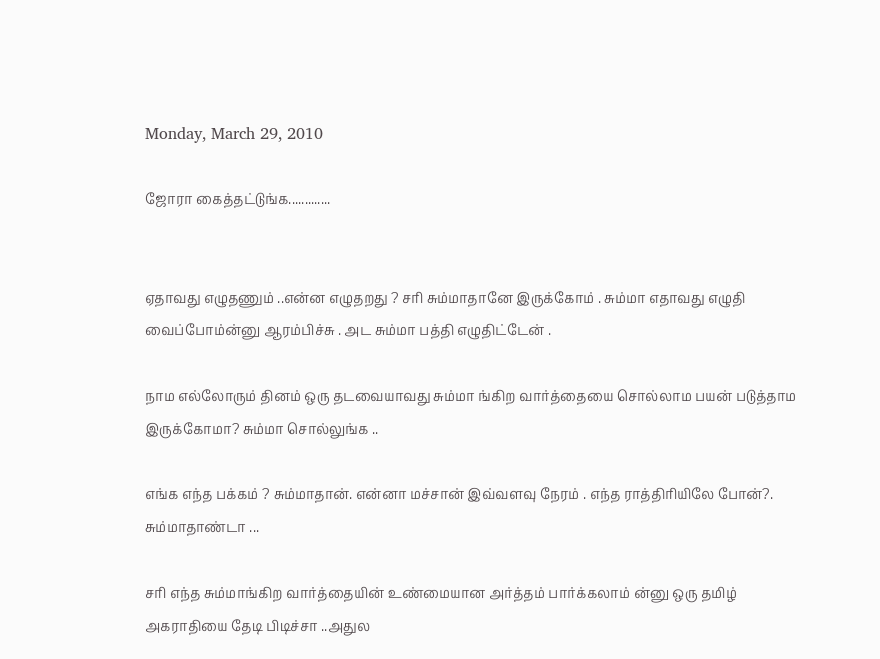Monday, March 29, 2010

ஜோரா கைத்தட்டுங்க.............


ஏதாவது எழுதணும் ..என்ன எழுதறது ? சரி சும்மாதானே இருக்கோம் . சும்மா எதாவது எழுதி வைப்போம்ன்னு ஆரம்பிச்சு . அட சும்மா பத்தி எழுதிட்டேன் .

நாம எல்லோரும் தினம் ஒரு தடவையாவது சும்மா ங்கிற வார்த்தையை சொல்லாம பயன் படுத்தாம இருக்கோமா? சும்மா சொல்லுங்க ..

எங்க எந்த பக்கம் ? சும்மாதான். என்னா மச்சான் இவ்வளவு நேரம் . எந்த ராத்திரியிலே போன்?. சும்மாதாண்டா ...

சரி எந்த சும்மாங்கிற வார்த்தையின் உண்மையான அர்த்தம் பார்க்கலாம் ன்னு ஒரு தமிழ் அகராதியை தேடி பிடிச்சா ..அதுல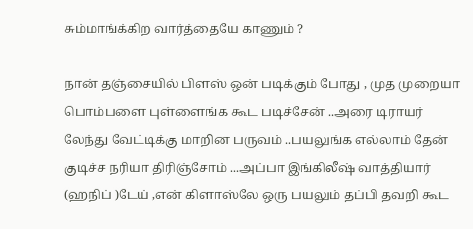சும்மாங்க்கிற வார்த்தையே காணும் ?

நான் தஞ்சையில் பிளஸ் ஒன் படிக்கும் போது , முத முறையா பொம்பளை புள்ளைங்க கூட படிச்சேன் ..அரை டிராயர் லேந்து வேட்டிக்கு மாறின பருவம் ..பயலுங்க எல்லாம் தேன் குடிச்ச நரியா திரிஞ்சோம் ...அப்பா இங்கிலீஷ் வாத்தியார் (ஹநிப் )டேய் ,என் கிளாஸ்லே ஒரு பயலும் தப்பி தவறி கூட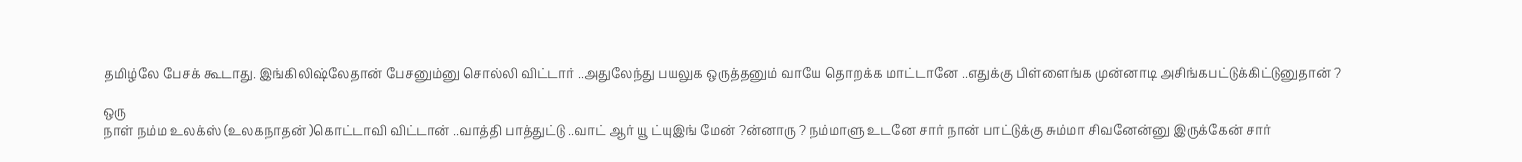தமிழ்லே பேசக் கூடாது. இங்கிலிஷ்லேதான் பேசனும்னு சொல்லி விட்டார் ..அதுலேந்து பயலுக ஒருத்தனும் வாயே தொறக்க மாட்டானே ..எதுக்கு பிள்ளைங்க முன்னாடி அசிங்கபட்டுக்கிட்டுனுதான் ?

ஒரு
நாள் நம்ம உலக்ஸ் (உலகநாதன் )கொட்டாவி விட்டான் ..வாத்தி பாத்துட்டு ..வாட் ஆர் யூ ட்யுஇங் மேன் ?ன்னாரு ? நம்மாளு உடனே சார் நான் பாட்டுக்கு சும்மா சிவனேன்னு இருக்கேன் சார்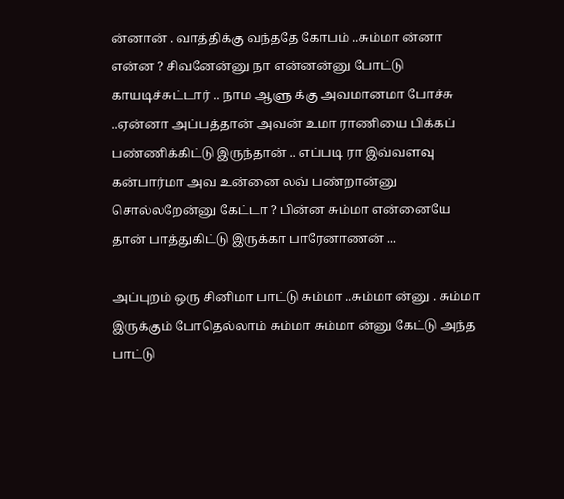ன்னான் . வாத்திக்கு வந்ததே கோபம் ..சும்மா ன்னா என்ன ? சிவனேன்னு நா என்னன்னு போட்டு காயடிச்சுட்டார் .. நாம ஆளு க்கு அவமானமா போச்சு ..ஏன்னா அப்பத்தான் அவன் உமா ராணியை பிக்கப் பண்ணிக்கிட்டு இருந்தான் .. எப்படி ரா இவ்வளவு கன்பார்மா அவ உன்னை லவ் பண்றான்னு சொல்லறேன்னு கேட்டா ? பின்ன சும்மா என்னையே தான் பாத்துகிட்டு இருக்கா பாரேனாணன் ...

அப்புறம் ஒரு சினிமா பாட்டு சும்மா ..சும்மா ன்னு . சும்மா இருக்கும் போதெல்லாம் சும்மா சும்மா ன்னு கேட்டு அந்த பாட்டு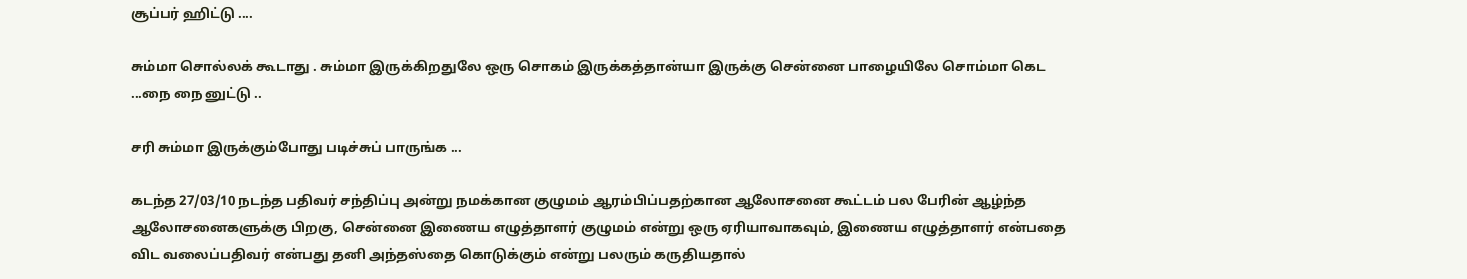சூப்பர் ஹிட்டு ....

சும்மா சொல்லக் கூடாது . சும்மா இருக்கிறதுலே ஒரு சொகம் இருக்கத்தான்யா இருக்கு சென்னை பாழையிலே சொம்மா கெட ...நை நை னுட்டு ..

சரி சும்மா இருக்கும்போது படிச்சுப் பாருங்க ...

கடந்த 27/03/10 நடந்த பதிவர் சந்திப்பு அன்று நமக்கான குழுமம் ஆரம்பிப்பதற்கான ஆலோசனை கூட்டம் பல பேரின் ஆழ்ந்த ஆலோசனைகளுக்கு பிறகு, சென்னை இணைய எழுத்தாளர் குழுமம் என்று ஒரு ஏரியாவாகவும், இணைய எழுத்தாளர் என்பதை விட வலைப்பதிவர் என்பது தனி அந்தஸ்தை கொடுக்கும் என்று பலரும் கருதியதால்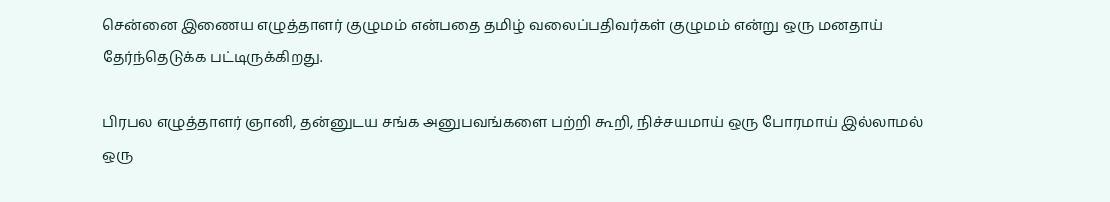சென்னை இணைய எழுத்தாளர் குழுமம் என்பதை தமிழ் வலைப்பதிவர்கள் குழுமம் என்று ஒரு மனதாய் தேர்ந்தெடுக்க பட்டிருக்கிறது.

பிரபல எழுத்தாளர் ஞானி, தன்னுடய சங்க அனுபவங்களை பற்றி கூறி, நிச்சயமாய் ஒரு போரமாய் இல்லாமல் ஒரு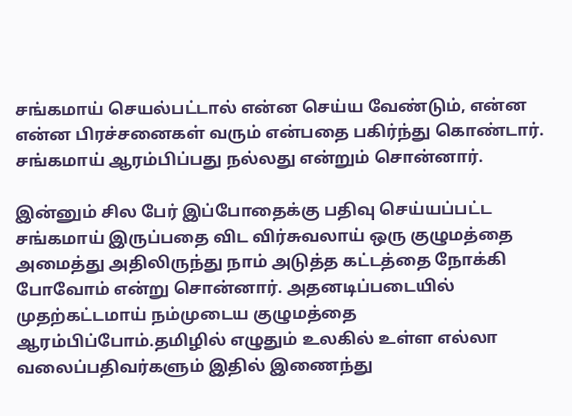சங்கமாய் செயல்பட்டால் என்ன செய்ய வேண்டும், என்ன என்ன பிரச்சனைகள் வரும் என்பதை பகிர்ந்து கொண்டார். சங்கமாய் ஆரம்பிப்பது நல்லது என்றும் சொன்னார்.

இன்னும் சில பேர் இப்போதைக்கு பதிவு செய்யப்பட்ட சங்கமாய் இருப்பதை விட விர்சுவலாய் ஒரு குழுமத்தை அமைத்து அதிலிருந்து நாம் அடுத்த கட்டத்தை நோக்கி போவோம் என்று சொன்னார். அதனடிப்படையில் முதற்கட்டமாய் நம்முடைய குழுமத்தை ஆரம்பிப்போம்.தமிழில் எழுதும் உலகில் உள்ள எல்லா வலைப்பதிவர்களும் இதில் இணைந்து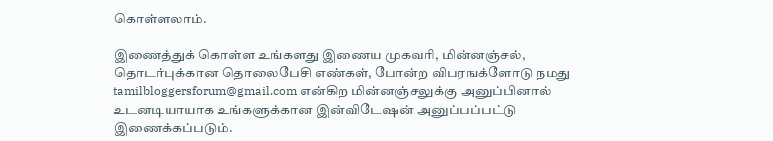கொள்ளலாம்.

இணைத்துக் கொள்ள உங்களது இணைய முகவரி, மின்னஞ்சல், தொடர்புக்கான தொலைபேசி எண்கள், போன்ற விபரஙக்ளோடு நமது tamilbloggersforum@gmail.com என்கிற மின்னஞ்சலுக்கு அனுப்பினால் உடனடியாயாக உங்களுக்கான இன்விடேஷன் அனுப்பப்பட்டு இணைக்கப்படும்.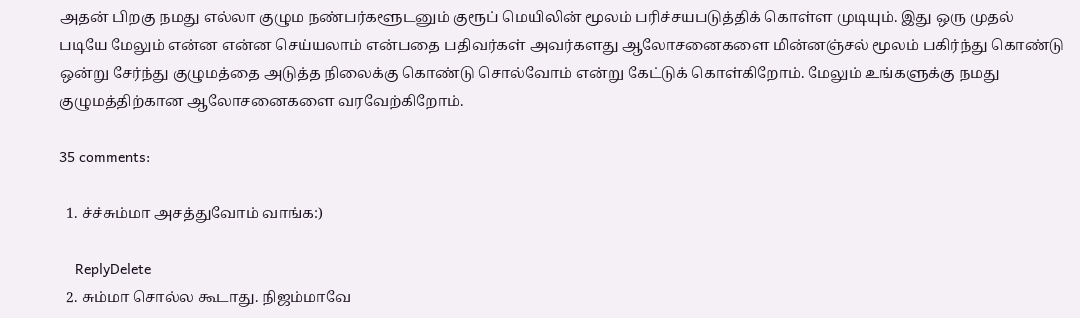அதன் பிறகு நமது எல்லா குழும நண்பர்களூடனும் குரூப் மெயிலின் மூலம் பரிச்சயபடுத்திக் கொள்ள முடியும். இது ஒரு முதல் படியே மேலும் என்ன என்ன செய்யலாம் என்பதை பதிவர்கள் அவர்களது ஆலோசனைகளை மின்னஞ்சல் மூலம் பகிர்ந்து கொண்டு ஒன்று சேர்ந்து குழுமத்தை அடுத்த நிலைக்கு கொண்டு சொல்வோம் என்று கேட்டுக் கொள்கிறோம். மேலும் உங்களுக்கு நமது குழுமத்திற்கான ஆலோசனைகளை வரவேற்கிறோம்.

35 comments:

  1. ச்ச்சும்மா அசத்துவோம் வாங்க:)

    ReplyDelete
  2. சும்மா சொல்ல கூடாது. நிஜம்மாவே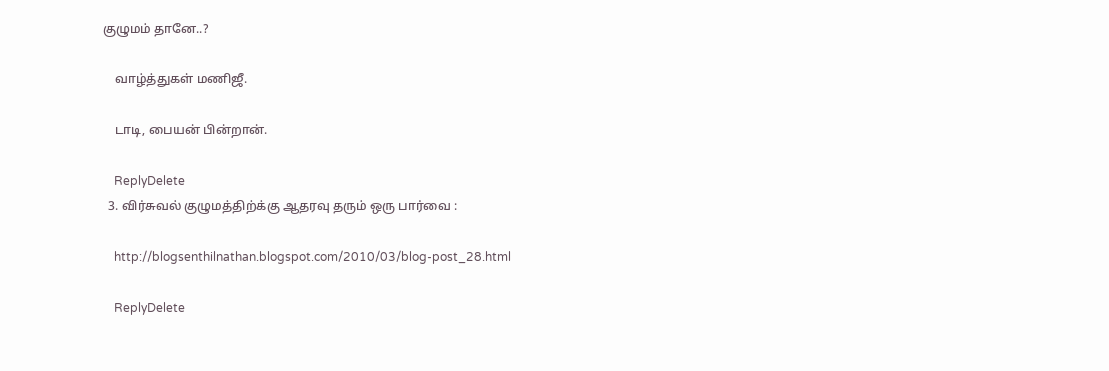குழுமம் தானே..?

    வாழ்த்துகள் மணிஜீ.

    டாடி, பையன் பின்றான்.

    ReplyDelete
  3. விர்சுவல் குழுமத்திற்க்கு ஆதரவு தரும் ஒரு பார்வை :

    http://blogsenthilnathan.blogspot.com/2010/03/blog-post_28.html

    ReplyDelete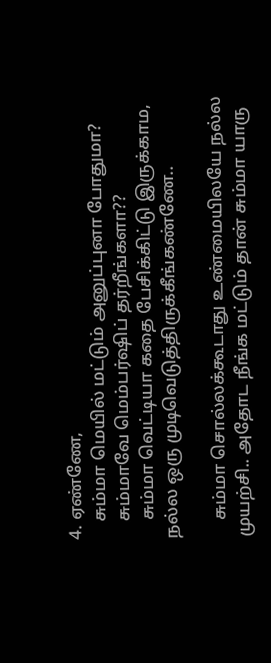4. ஏண்ணே,
    சும்மா மெயில் மட்டும் அனுப்புனா போதுமா?
    சும்மாவே மெம்பர்ஷிப் தர்றீங்களா??
    சும்மா வெட்டியா கதை பேசிக்கிட்டு இருக்காம, நல்ல ஒரு முடிவெடுத்திருக்கீங்கண்ணே..

    சும்மா சொல்லக்கூடாது உண்மையிலயே நல்ல முயற்சி.. அதோட நீங்க மட்டும் தான் சும்மா யாரு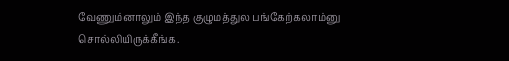வேணும்னாலும் இந்த குழுமத்துல பங்கேற்கலாம்னு சொல்லியிருக்கீங்க.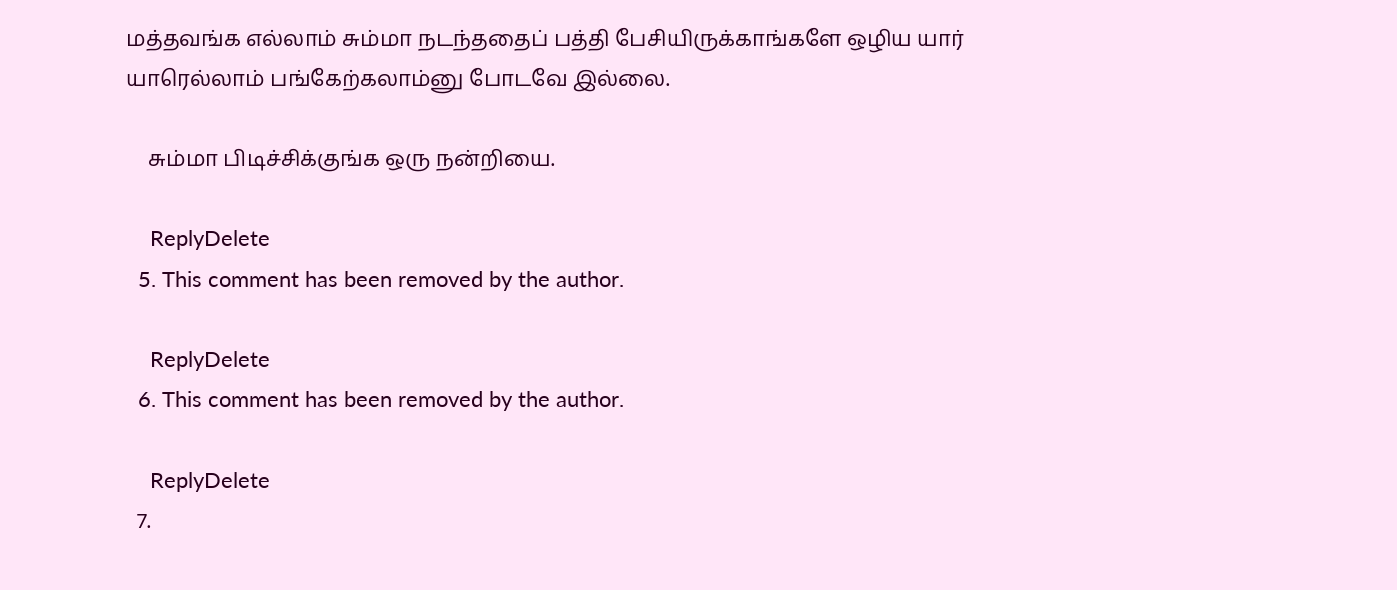மத்தவங்க எல்லாம் சும்மா நடந்ததைப் பத்தி பேசியிருக்காங்களே ஒழிய யார் யாரெல்லாம் பங்கேற்கலாம்னு போடவே இல்லை.

    சும்மா பிடிச்சிக்குங்க ஒரு நன்றியை.

    ReplyDelete
  5. This comment has been removed by the author.

    ReplyDelete
  6. This comment has been removed by the author.

    ReplyDelete
  7.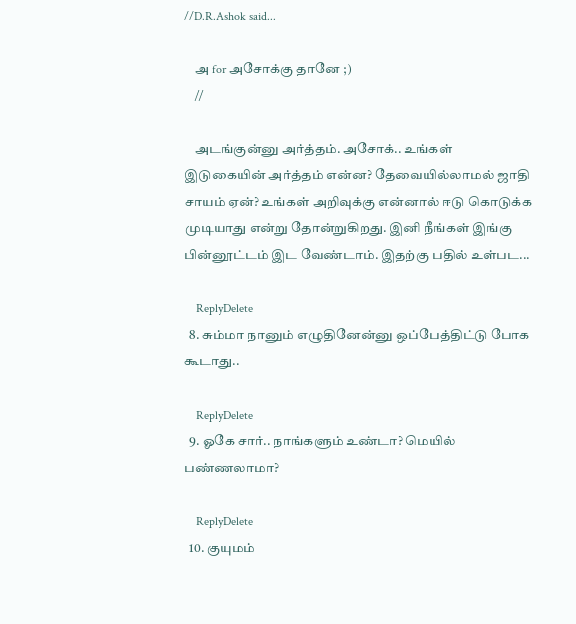//D.R.Ashok said...

    அ for அசோக்கு தானே ;)
    //

    அடங்குன்னு அர்த்தம். அசோக்.. உங்கள் இடுகையின் அர்த்தம் என்ன? தேவையில்லாமல் ஜாதி சாயம் ஏன்? உங்கள் அறிவுக்கு என்னால் ஈடு கொடுக்க முடியாது என்று தோன்றுகிறது. இனி நீங்கள் இங்கு பின்னூட்டம் இட வேண்டாம். இதற்கு பதில் உள்பட...

    ReplyDelete
  8. சும்மா நானும் எழுதினேன்னு ஒப்பேத்திட்டு போக கூடாது..

    ReplyDelete
  9. ஓகே சார்.. நாங்களும் உண்டா? மெயில் பண்ணலாமா?

    ReplyDelete
  10. குயுமம்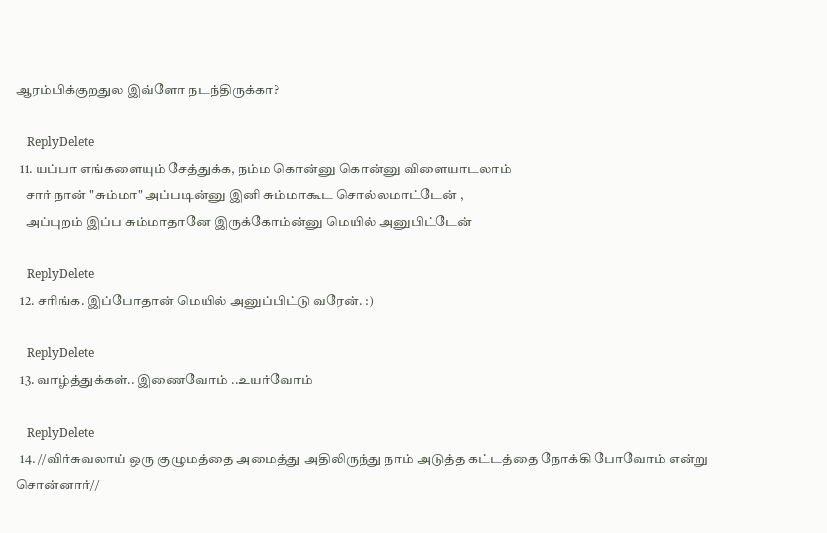ஆரம்பிக்குறதுல இவ்ளோ நடந்திருக்கா?

    ReplyDelete
  11. யப்பா எங்களையும் சேத்துக்க, நம்ம கொன்னு கொன்னு விளையாடலாம்
    சார் நான் "சும்மா" அப்படின்னு இனி சும்மாகூட சொல்லமாட்டேன் ,
    அப்புறம் இப்ப சும்மாதானே இருக்கோம்ன்னு மெயில் அனுபிட்டேன்

    ReplyDelete
  12. சரிங்க. இப்போதான் மெயில் அனுப்பிட்டு வரேன். :)

    ReplyDelete
  13. வாழ்த்துக்கள்.. இணைவோம் ..உயர்வோம்

    ReplyDelete
  14. //விர்சுவலாய் ஒரு குழுமத்தை அமைத்து அதிலிருந்து நாம் அடுத்த கட்டத்தை நோக்கி போவோம் என்று சொன்னார்//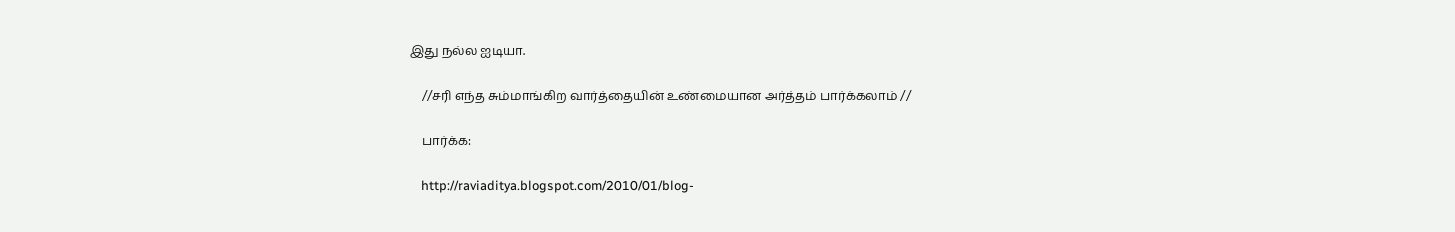இது நல்ல ஐடியா.

    //சரி எந்த சும்மாங்கிற வார்த்தையின் உண்மையான அர்த்தம் பார்க்கலாம் //

    பார்க்க:

    http://raviaditya.blogspot.com/2010/01/blog-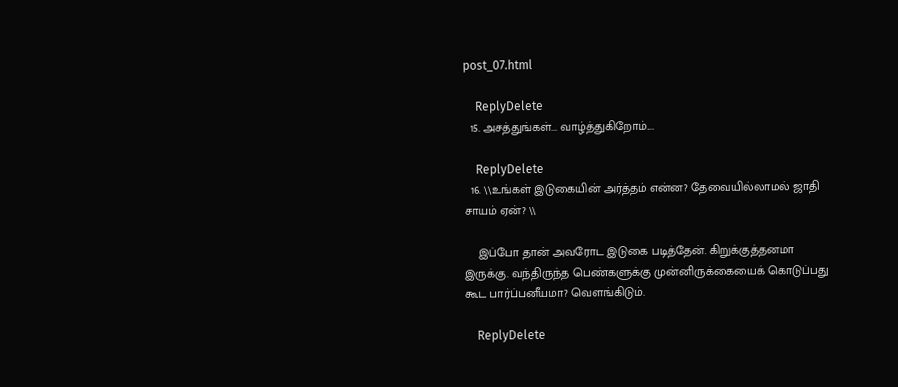post_07.html

    ReplyDelete
  15. அசத்துங்கள்... வாழ்த்துகிறோம்....

    ReplyDelete
  16. \\உங்கள் இடுகையின் அர்த்தம் என்ன? தேவையில்லாமல் ஜாதி சாயம் ஏன்? \\

    இப்போ தான் அவரோட இடுகை படித்தேன். கிறுக்குத்தனமா இருக்கு. வந்திருந்த பெண்களுக்கு முன்னிருக்கையைக் கொடுப்பது கூட பார்ப்பனீயமா? வெளங்கிடும்.

    ReplyDelete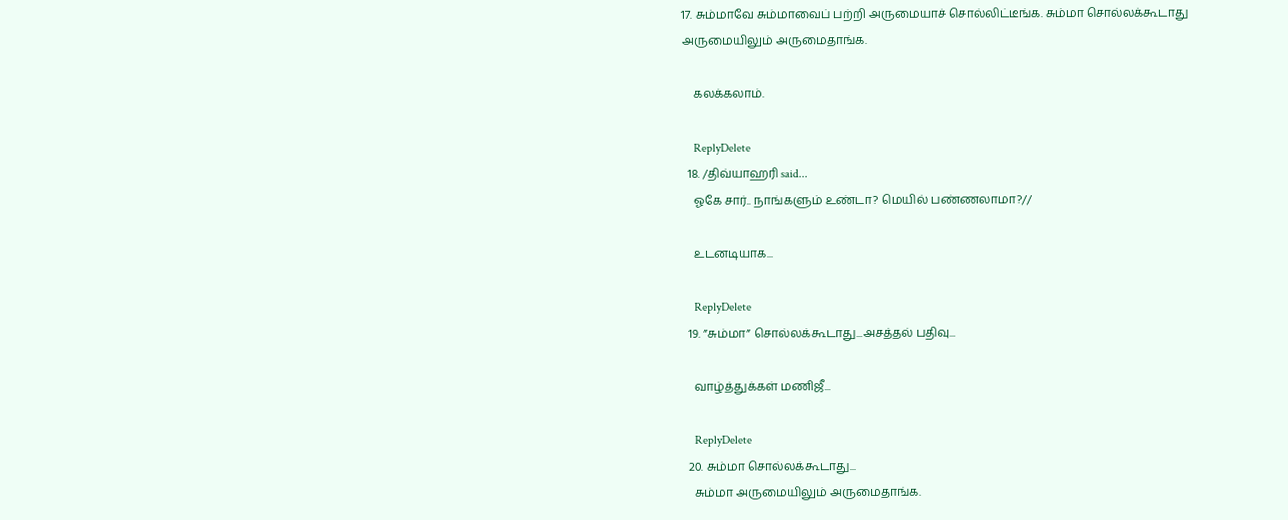17. சும்மாவே சும்மாவைப் பற்றி அருமையாச் சொல்லிட்டீங்க. சும்மா சொல்லக்கூடாது அருமையிலும் அருமைதாங்க.

    கலக்கலாம்.

    ReplyDelete
  18. /திவ்யாஹரி said...
    ஓகே சார்.. நாங்களும் உண்டா? மெயில் பண்ணலாமா?//

    உடனடியாக...

    ReplyDelete
  19. ”சும்மா” சொல்லக்கூடாது...அசத்தல் பதிவு...

    வாழ்த்துக்கள் மணிஜீ...

    ReplyDelete
  20. சும்மா சொல்லக்கூடாது...
    சும்மா அருமையிலும் அருமைதாங்க.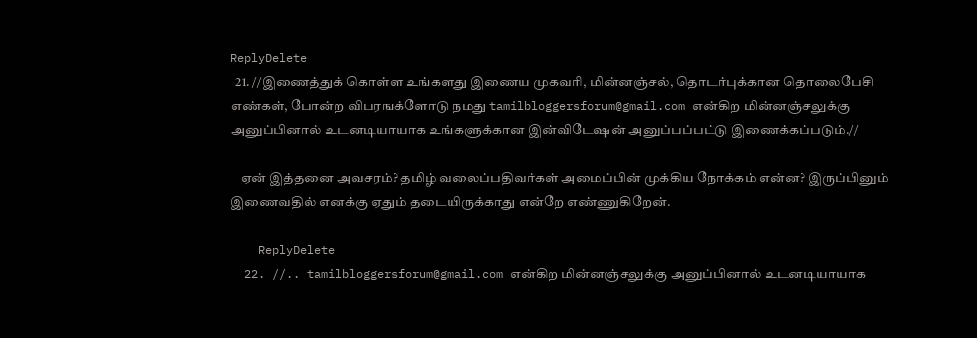ReplyDelete
  21. //இணைத்துக் கொள்ள உங்களது இணைய முகவரி, மின்னஞ்சல், தொடர்புக்கான தொலைபேசி எண்கள், போன்ற விபரஙக்ளோடு நமது tamilbloggersforum@gmail.com என்கிற மின்னஞ்சலுக்கு அனுப்பினால் உடனடியாயாக உங்களுக்கான இன்விடேஷன் அனுப்பப்பட்டு இணைக்கப்படும்.//

    ஏன் இத்தனை அவசரம்? தமிழ் வலைப்பதிவர்கள் அமைப்பின் முக்கிய நோக்கம் என்ன? இருப்பினும் இணைவதில் எனக்கு ஏதும் தடையிருக்காது என்றே எண்ணுகிறேன்.

    ReplyDelete
  22. //.. tamilbloggersforum@gmail.com என்கிற மின்னஞ்சலுக்கு அனுப்பினால் உடனடியாயாக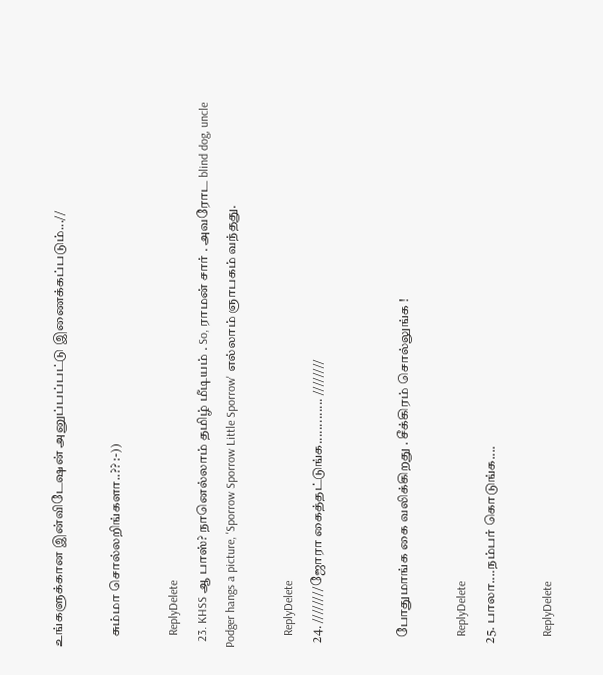உங்களுக்கான இன்விடேஷன் அனுப்பப்பட்டு இணைக்கப்படும்...//

    சும்மா சொல்லறிங்களா..?? :-))

    ReplyDelete
  23. KHSS ஆ பாஸ்? நானெல்லாம் தமிழ் மீடியம் . So, ராமன் சார் . அவரோட blind dog, uncle Podger hangs a picture, 'Sporrow Sporrow Little Sporrow' எல்லாம் ஞாபகம் வந்தது.

    ReplyDelete
  24. ////////ஜோரா கைத்தட்டுங்க............. ////////


    போதுமாங்க கை வலிக்கிறது . சீக்கிரம் சொல்லுங்க !

    ReplyDelete
  25. பாலா....நம்பர் கொடுங்க....

    ReplyDelete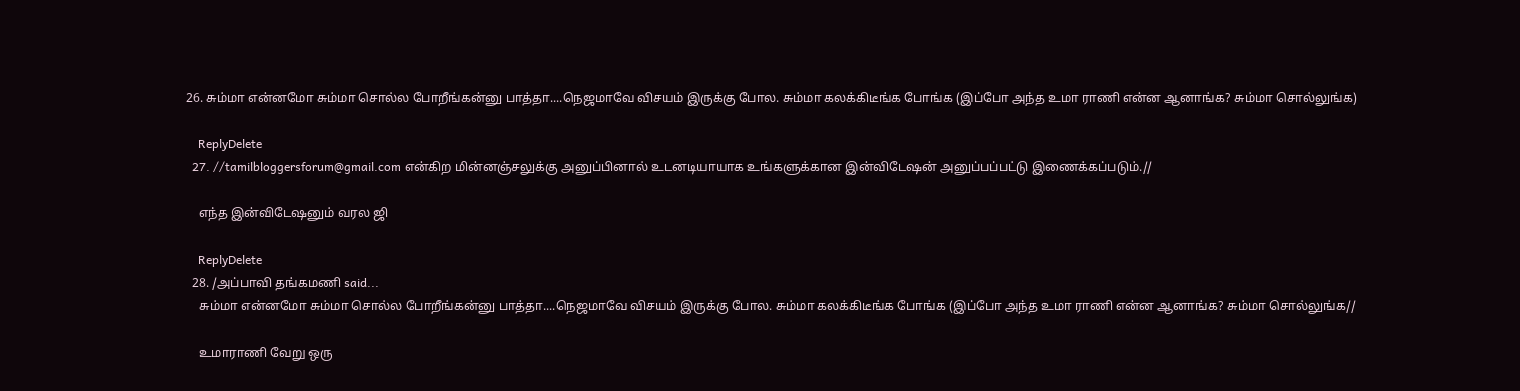26. சும்மா என்னமோ சும்மா சொல்ல போறீங்கன்னு பாத்தா....நெஜமாவே விசயம் இருக்கு போல. சும்மா கலக்கிடீங்க போங்க (இப்போ அந்த உமா ராணி என்ன ஆனாங்க? சும்மா சொல்லுங்க)

    ReplyDelete
  27. //tamilbloggersforum@gmail.com என்கிற மின்னஞ்சலுக்கு அனுப்பினால் உடனடியாயாக உங்களுக்கான இன்விடேஷன் அனுப்பப்பட்டு இணைக்கப்படும்.//

    எந்த இன்விடேஷனும் வரல ஜி

    ReplyDelete
  28. /அப்பாவி தங்கமணி said...
    சும்மா என்னமோ சும்மா சொல்ல போறீங்கன்னு பாத்தா....நெஜமாவே விசயம் இருக்கு போல. சும்மா கலக்கிடீங்க போங்க (இப்போ அந்த உமா ராணி என்ன ஆனாங்க? சும்மா சொல்லுங்க//

    உமாராணி வேறு ஒரு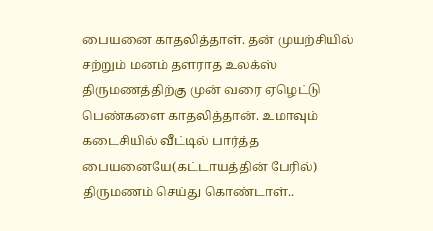பையனை காதலித்தாள். தன் முயற்சியில் சற்றும் மனம் தளராத உலக்ஸ் திருமணத்திற்கு முன் வரை ஏழெட்டு பெண்களை காதலித்தான். உமாவும் கடைசியில் வீட்டில் பார்த்த பையனையே(கட்டாயத்தின் பேரில்) திருமணம் செய்து கொண்டாள்..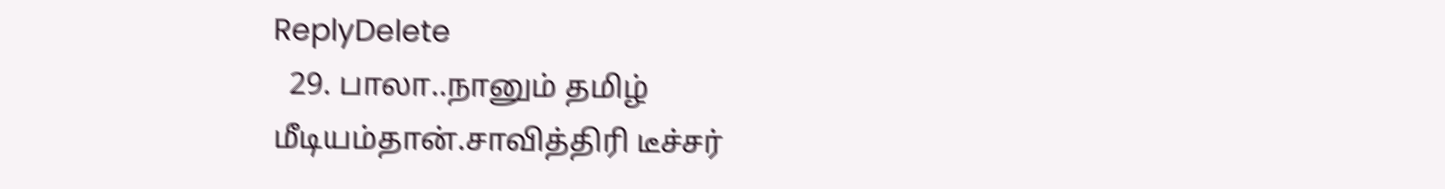ReplyDelete
  29. பாலா..நானும் தமிழ் மீடியம்தான்.சாவித்திரி டீச்சர்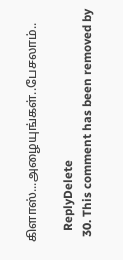கிளாஸ்...அழையுங்கள்..பேசலாம்..

    ReplyDelete
  30. This comment has been removed by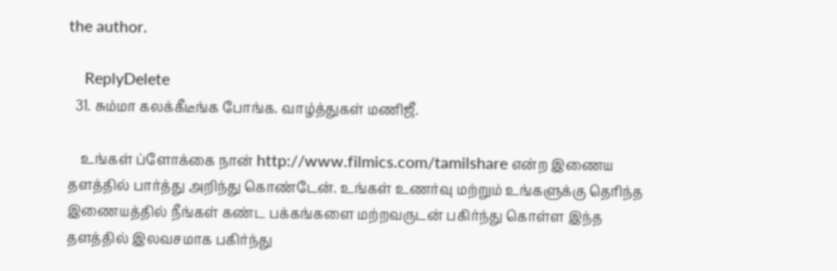the author.

    ReplyDelete
  31. சும்மா கலக்கீடீங்க போங்க. வாழ்த்துகள் மணிஜீ.

    உங்கள் ப்ளோக்கை நான் http://www.filmics.com/tamilshare என்ற இணைய தளத்தில் பார்த்து அறிந்து கொண்டேன். உங்கள் உணர்வு மற்றும் உங்களுக்கு தெரிந்த இணையத்தில் நீங்கள் கண்ட பக்கங்களை மற்றவருடன் பகிர்ந்து கொள்ள இந்த தளத்தில் இலவசமாக பகிர்ந்து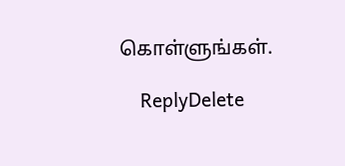கொள்ளுங்கள்.

    ReplyDelete